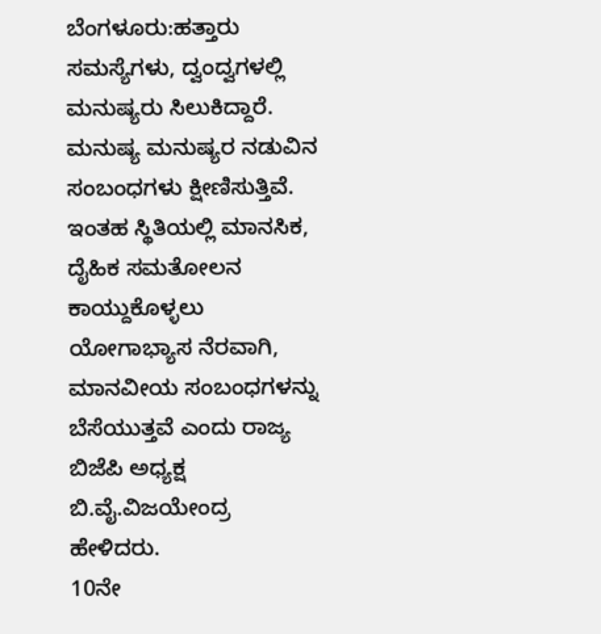ಬೆಂಗಳೂರು:ಹತ್ತಾರು ಸಮಸ್ಯೆಗಳು, ದ್ವಂದ್ವಗಳಲ್ಲಿ ಮನುಷ್ಯರು ಸಿಲುಕಿದ್ದಾರೆ. ಮನುಷ್ಯ ಮನುಷ್ಯರ ನಡುವಿನ ಸಂಬಂಧಗಳು ಕ್ಷೀಣಿಸುತ್ತಿವೆ. ಇಂತಹ ಸ್ಥಿತಿಯಲ್ಲಿ ಮಾನಸಿಕ, ದೈಹಿಕ ಸಮತೋಲನ ಕಾಯ್ದುಕೊಳ್ಳಲು ಯೋಗಾಭ್ಯಾಸ ನೆರವಾಗಿ, ಮಾನವೀಯ ಸಂಬಂಧಗಳನ್ನು ಬೆಸೆಯುತ್ತವೆ ಎಂದು ರಾಜ್ಯ ಬಿಜೆಪಿ ಅಧ್ಯಕ್ಷ ಬಿ.ವೈ.ವಿಜಯೇಂದ್ರ ಹೇಳಿದರು.
10ನೇ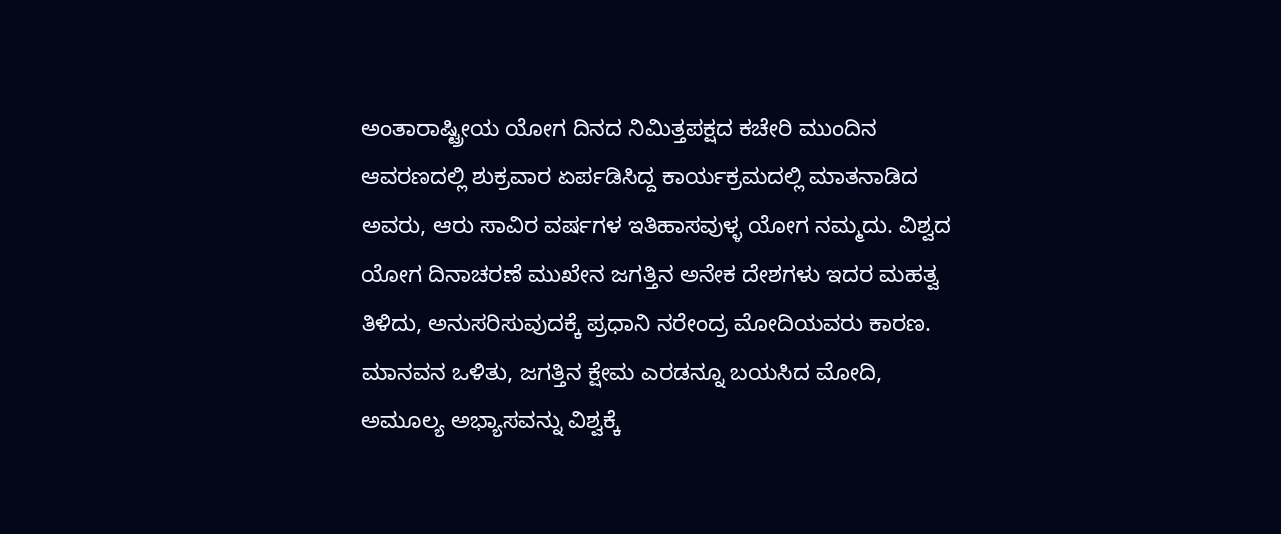ಅಂತಾರಾಷ್ಟ್ರೀಯ ಯೋಗ ದಿನದ ನಿಮಿತ್ತಪಕ್ಷದ ಕಚೇರಿ ಮುಂದಿನ ಆವರಣದಲ್ಲಿ ಶುಕ್ರವಾರ ಏರ್ಪಡಿಸಿದ್ದ ಕಾರ್ಯಕ್ರಮದಲ್ಲಿ ಮಾತನಾಡಿದ ಅವರು, ಆರು ಸಾವಿರ ವರ್ಷಗಳ ಇತಿಹಾಸವುಳ್ಳ ಯೋಗ ನಮ್ಮದು. ವಿಶ್ವದ ಯೋಗ ದಿನಾಚರಣೆ ಮುಖೇನ ಜಗತ್ತಿನ ಅನೇಕ ದೇಶಗಳು ಇದರ ಮಹತ್ವ ತಿಳಿದು, ಅನುಸರಿಸುವುದಕ್ಕೆ ಪ್ರಧಾನಿ ನರೇಂದ್ರ ಮೋದಿಯವರು ಕಾರಣ.
ಮಾನವನ ಒಳಿತು, ಜಗತ್ತಿನ ಕ್ಷೇಮ ಎರಡನ್ನೂ ಬಯಸಿದ ಮೋದಿ, ಅಮೂಲ್ಯ ಅಭ್ಯಾಸವನ್ನು ವಿಶ್ವಕ್ಕೆ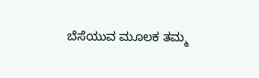ಬೆಸೆಯುವ ಮೂಲಕ ತಮ್ಮ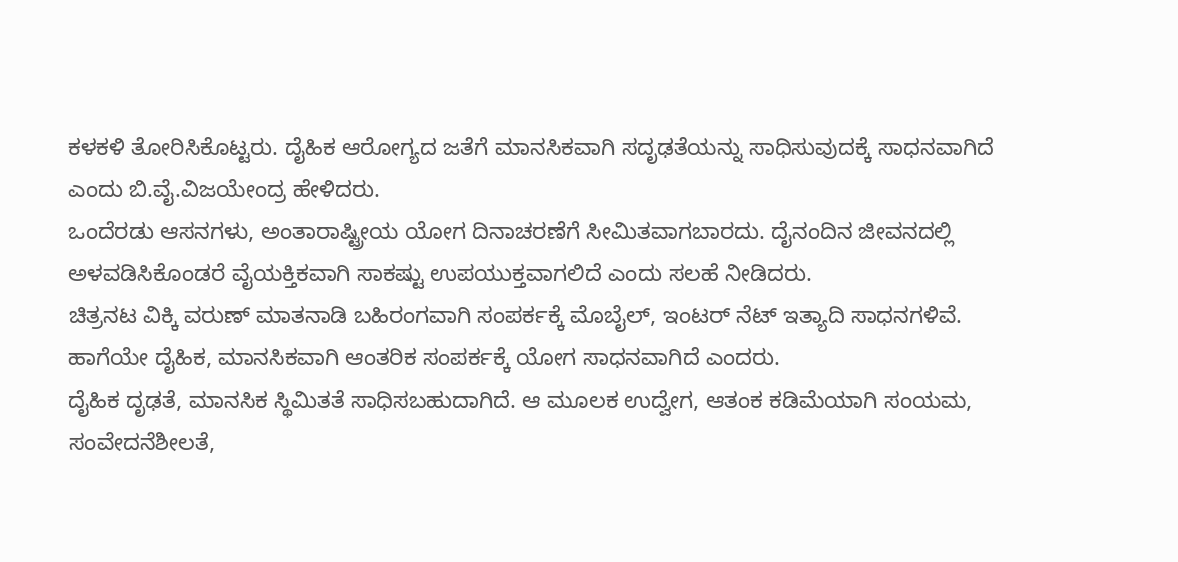ಕಳಕಳಿ ತೋರಿಸಿಕೊಟ್ಟರು. ದೈಹಿಕ ಆರೋಗ್ಯದ ಜತೆಗೆ ಮಾನಸಿಕವಾಗಿ ಸದೃಢತೆಯನ್ನು ಸಾಧಿಸುವುದಕ್ಕೆ ಸಾಧನವಾಗಿದೆ ಎಂದು ಬಿ.ವೈ.ವಿಜಯೇಂದ್ರ ಹೇಳಿದರು‌.
ಒಂದೆರಡು ಆಸನಗಳು, ಅಂತಾರಾಷ್ಟ್ರೀಯ ಯೋಗ ದಿನಾಚರಣೆಗೆ ಸೀಮಿತವಾಗಬಾರದು. ದೈನಂದಿನ ಜೀವನದಲ್ಲಿ ಅಳವಡಿಸಿಕೊಂಡರೆ ವೈಯಕ್ತಿಕವಾಗಿ ಸಾಕಷ್ಟು ಉಪಯುಕ್ತವಾಗಲಿದೆ ಎಂದು ಸಲಹೆ ನೀಡಿದರು.
ಚಿತ್ರನಟ ವಿಕ್ಕಿ ವರುಣ್ ಮಾತನಾಡಿ ಬಹಿರಂಗವಾಗಿ ಸಂಪರ್ಕಕ್ಕೆ ಮೊಬೈಲ್, ಇಂಟರ್ ನೆಟ್ ಇತ್ಯಾದಿ ಸಾಧನಗಳಿವೆ. ಹಾಗೆಯೇ ದೈಹಿಕ, ಮಾನಸಿಕವಾಗಿ ಆಂತರಿಕ ಸಂಪರ್ಕಕ್ಕೆ ಯೋಗ ಸಾಧನವಾಗಿದೆ ಎಂದರು.
ದೈಹಿಕ ದೃಢತೆ, ಮಾನಸಿಕ ಸ್ಥಿಮಿತತೆ ಸಾಧಿಸಬಹುದಾಗಿದೆ. ಆ ಮೂಲಕ ಉದ್ವೇಗ, ಆತಂಕ ಕಡಿಮೆಯಾಗಿ ಸಂಯಮ, ಸಂವೇದನೆಶೀಲತೆ,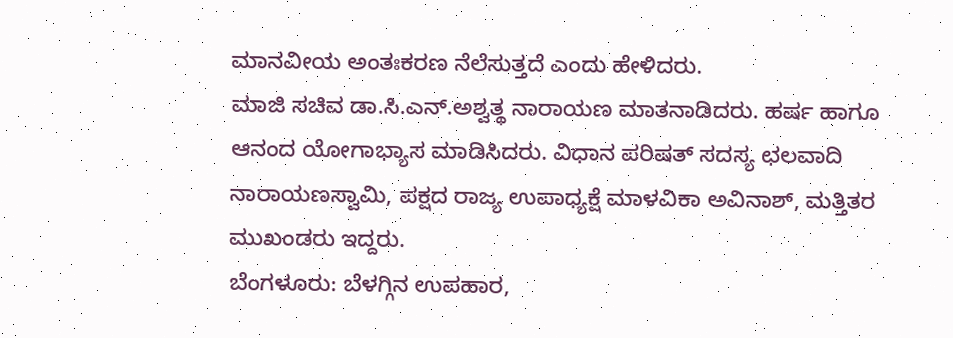ಮಾನವೀಯ ಅಂತಃಕರಣ ನೆಲೆಸುತ್ತದೆ ಎಂದು ಹೇಳಿದರು‌.
ಮಾಜಿ ಸಚಿವ ಡಾ.ಸಿ.ಎನ್.ಅಶ್ವತ್ಥ ನಾರಾಯಣ ಮಾತನಾಡಿದರು. ಹರ್ಷ ಹಾಗೂ ಆನಂದ ಯೋಗಾಭ್ಯಾಸ ಮಾಡಿಸಿದರು. ವಿಧಾನ ಪರಿಷತ್ ಸದಸ್ಯ ಛಲವಾದಿ ನಾರಾಯಣಸ್ವಾಮಿ, ಪಕ್ಷದ ರಾಜ್ಯ ಉಪಾಧ್ಯಕ್ಷೆ ಮಾಳವಿಕಾ ಅವಿನಾಶ್, ಮತ್ತಿತರ ಮುಖಂಡರು ಇದ್ದರು.
ಬೆಂಗಳೂರು: ಬೆಳಗ್ಗಿನ ಉಪಹಾರ,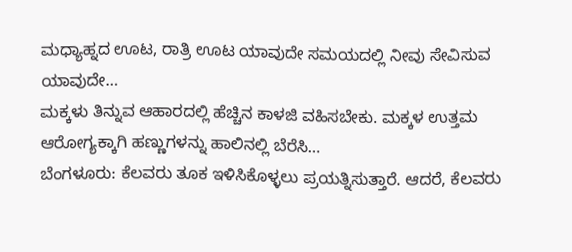ಮಧ್ಯಾಹ್ನದ ಊಟ, ರಾತ್ರಿ ಊಟ ಯಾವುದೇ ಸಮಯದಲ್ಲಿ ನೀವು ಸೇವಿಸುವ ಯಾವುದೇ…
ಮಕ್ಕಳು ತಿನ್ನುವ ಆಹಾರದಲ್ಲಿ ಹೆಚ್ಚಿನ ಕಾಳಜಿ ವಹಿಸಬೇಕು. ಮಕ್ಕಳ ಉತ್ತಮ ಆರೋಗ್ಯಕ್ಕಾಗಿ ಹಣ್ಣುಗಳನ್ನು ಹಾಲಿನಲ್ಲಿ ಬೆರೆಸಿ…
ಬೆಂಗಳೂರು: ಕೆಲವರು ತೂಕ ಇಳಿಸಿಕೊಳ್ಳಲು ಪ್ರಯತ್ನಿಸುತ್ತಾರೆ. ಆದರೆ, ಕೆಲವರು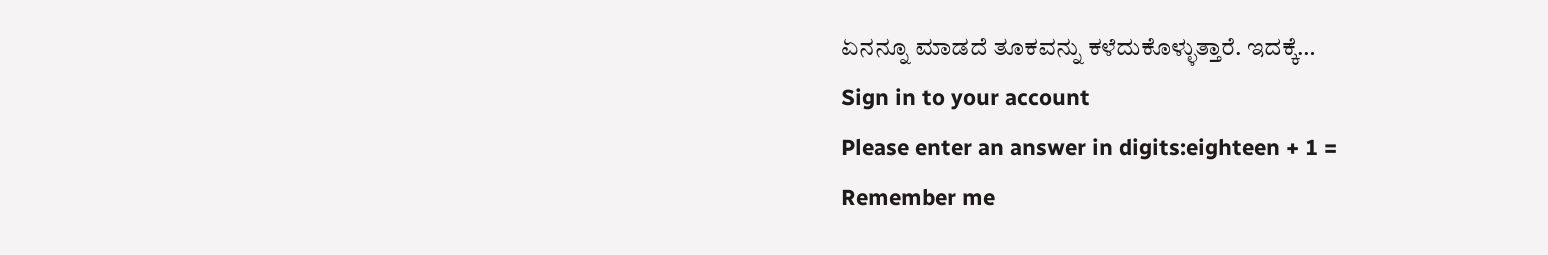ಏನನ್ನೂ ಮಾಡದೆ ತೂಕವನ್ನು ಕಳೆದುಕೊಳ್ಳುತ್ತಾರೆ. ಇದಕ್ಕೆ…
Sign in to your account
Please enter an answer in digits:eighteen + 1 =
Remember me